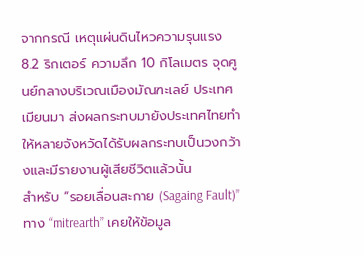จากกรณี เหตุแผ่นดินไหวความรุนแรง 8.2 ริกเตอร์ ความลึก 10 กิโลเมตร จุดศูนย์กลางบริเวณเมืองมัณฑะเลย์ ประเทศเมียนมา ส่งผลกระทบมายังประเทศไทยทำให้หลายจังหวัดได้รับผลกระทบเป็นวงกว้างและมีรายงานผู้เสียชีวิตแล้วนั้น
สำหรับ “รอยเลื่อนสะกาย (Sagaing Fault)” ทาง “mitrearth” เคยให้ข้อมูล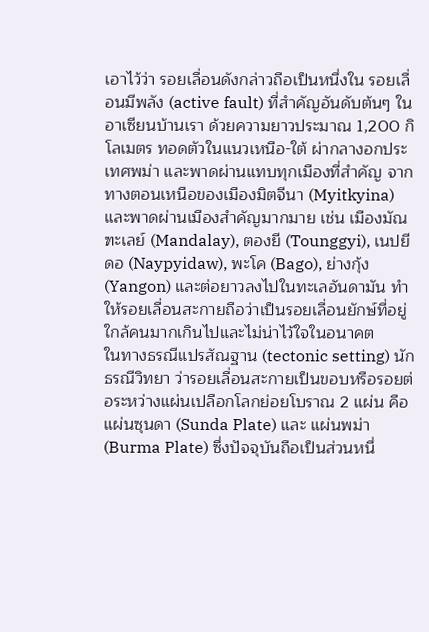เอาไว้ว่า รอยเลื่อนดังกล่าวถือเป็นหนึ่งใน รอยเลื่อนมีพลัง (active fault) ที่สำคัญอันดับต้นๆ ในอาเซียนบ้านเรา ด้วยความยาวประมาณ 1,200 กิโลเมตร ทอดตัวในแนวเหนือ-ใต้ ผ่ากลางอกประเทศพม่า และพาดผ่านแทบทุกเมืองที่สำคัญ จากทางตอนเหนือของเมืองมิตจีนา (Myitkyina) และพาดผ่านเมืองสำคัญมากมาย เช่น เมืองมัณฑะเลย์ (Mandalay), ตองยี (Tounggyi), เนปยีดอ (Naypyidaw), พะโค (Bago), ย่างกุ้ง (Yangon) และต่อยาวลงไปในทะเลอันดามัน ทำให้รอยเลื่อนสะกายถือว่าเป็นรอยเลื่อนยักษ์ที่อยู่ใกล้คนมากเกินไปและไม่น่าไว้ใจในอนาคต
ในทางธรณีแปรสัณฐาน (tectonic setting) นักธรณีวิทยา ว่ารอยเลื่อนสะกายเป็นขอบหรือรอยต่อระหว่างแผ่นเปลือกโลกย่อยโบราณ 2 แผ่น คือ แผ่นซุนดา (Sunda Plate) และ แผ่นพม่า (Burma Plate) ซึ่งปัจจุบันถือเป็นส่วนหนึ่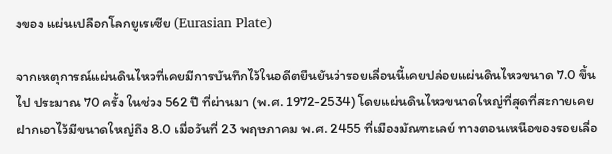งของ แผ่นเปลือกโลกยูเรเซีย (Eurasian Plate)

จากเหตุการณ์แผ่นดินไหวที่เคยมีการบันทึกไว้ในอดีตยืนยันว่ารอยเลื่อนนี้เคยปล่อยแผ่นดินไหวขนาด 7.0 ขึ้นไป ประมาณ 70 ครั้ง ในช่วง 562 ปี ที่ผ่านมา (พ.ศ. 1972-2534) โดยแผ่นดินไหวขนาดใหญ่ที่สุดที่สะกายเคยฝากเอาไว้มีขนาดใหญ่ถึง 8.0 เมื่อวันที่ 23 พฤษภาคม พ.ศ. 2455 ที่เมืองมัณฑะเลย์ ทางตอนเหนือของรอยเลื่อ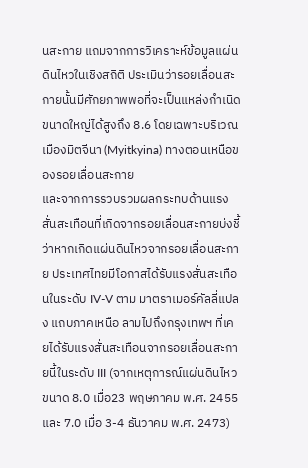นสะกาย แถมจากการวิเคราะห์ข้อมูลแผ่นดินไหวในเชิงสถิติ ประเมินว่ารอยเลื่อนสะกายนั้นมีศักยภาพพอที่จะเป็นแหล่งกำเนิดขนาดใหญ่ได้สูงถึง 8.6 โดยเฉพาะบริเวณเมืองมิตจีนา (Myitkyina) ทางตอนเหนือของรอยเลื่อนสะกาย
และจากการรวบรวมผลกระทบด้านแรงสั่นสะเทือนที่เกิดจากรอยเลื่อนสะกายบ่งชี้ว่าหากเกิดแผ่นดินไหวจากรอยเลื่อนสะกาย ประเทศไทยมีโอกาสได้รับแรงสั่นสะเทือนในระดับ IV-V ตาม มาตราเมอร์คัลลี่แปลง แถบภาคเหนือ ลามไปถึงกรุงเทพฯ ที่เคยได้รับแรงสั่นสะเทือนจากรอยเลื่อนสะกายนี้ในระดับ III (จากเหตุการณ์แผ่นดินไหวขนาด 8.0 เมื่อ23 พฤษภาคม พ.ศ. 2455 และ 7.0 เมื่อ 3-4 ธันวาคม พ.ศ. 2473)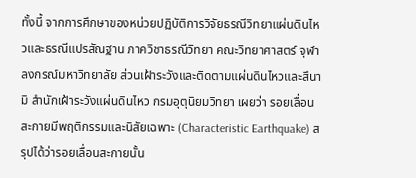ทั้งนี้ จากการศึกษาของหน่วยปฏิบัติการวิจัยธรณีวิทยาแผ่นดินไหวและธรณีแปรสัณฐาน ภาควิชาธรณีวิทยา คณะวิทยาศาสตร์ จุฬาลงกรณ์มหาวิทยาลัย ส่วนเฝ้าระวังและติดตามแผ่นดินไหวและสึนามิ สำนักเฝ้าระวังแผ่นดินไหว กรมอุตุนิยมวิทยา เผยว่า รอยเลื่อนสะกายมีพฤติกรรมและนิสัยเฉพาะ (Characteristic Earthquake) สรุปได้ว่ารอยเลื่อนสะกายนั้น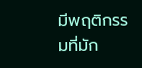มีพฤติกรรมที่มัก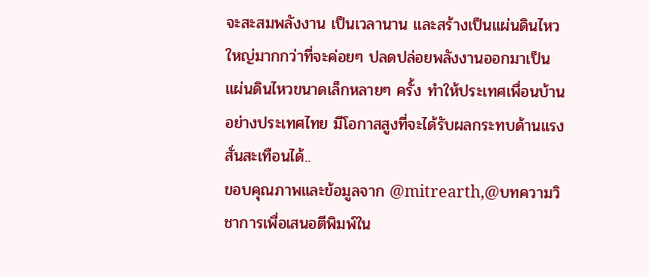จะสะสมพลังงาน เป็นเวลานาน และสร้างเป็นแผ่นดินไหวใหญ่มากกว่าที่จะค่อยๆ ปลดปล่อยพลังงานออกมาเป็น แผ่นดินไหวขนาดเล็กหลายๆ ครั้ง ทำให้ประเทศเพื่อนบ้านอย่างประเทศไทย มีโอกาสสูงที่จะได้รับผลกระทบด้านแรงสั่นสะเทือนได้..
ขอบคุณภาพและข้อมูลจาก @mitrearth,@บทความวิชาการเพื่อเสนอตีพิมพ์ใน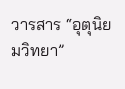วารสาร “อุตุนิยมวิทยา”